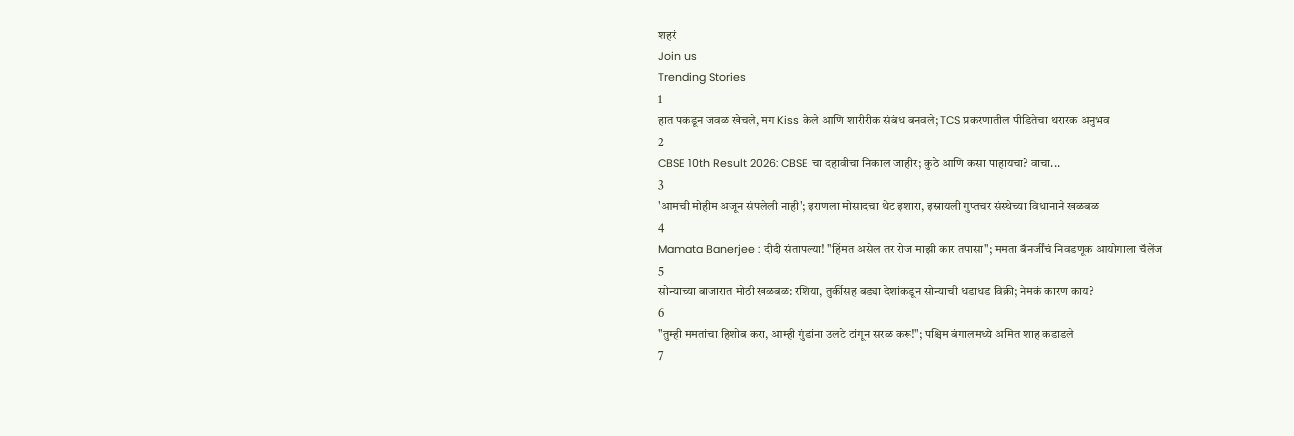शहरं
Join us
Trending Stories
1
हात पकडून जवळ खेचले, मग Kiss केले आणि शारीरीक संबंध बनवले; TCS प्रकरणातील पीडितेचा थरारक अनुभव
2
CBSE 10th Result 2026: CBSE चा दहावीचा निकाल जाहीर; कुठे आणि कसा पाहायचा? वाचा...
3
'आमची मोहीम अजून संपलेली नाही'; इराणला मोसादचा थेट इशारा, इस्रायली गुप्तचर संस्थेच्या विधानाने खळबळ
4
Mamata Banerjee : दीदी संतापल्या! "हिंमत असेल तर रोज माझी कार तपासा"; ममता बॅनर्जींचं निवडणूक आयोगाला चॅलेंज
5
सोन्याच्या बाजारात मोठी खळबळ: रशिया, तुर्कीसह बड्या देशांकडून सोन्याची धडाधड विक्री; नेमकं कारण काय?
6
"तुम्ही ममतांचा हिशोब करा, आम्ही गुंडांना उलटे टांगून सरळ करू!"; पश्चिम बंगालमध्ये अमित शाह कडाडले
7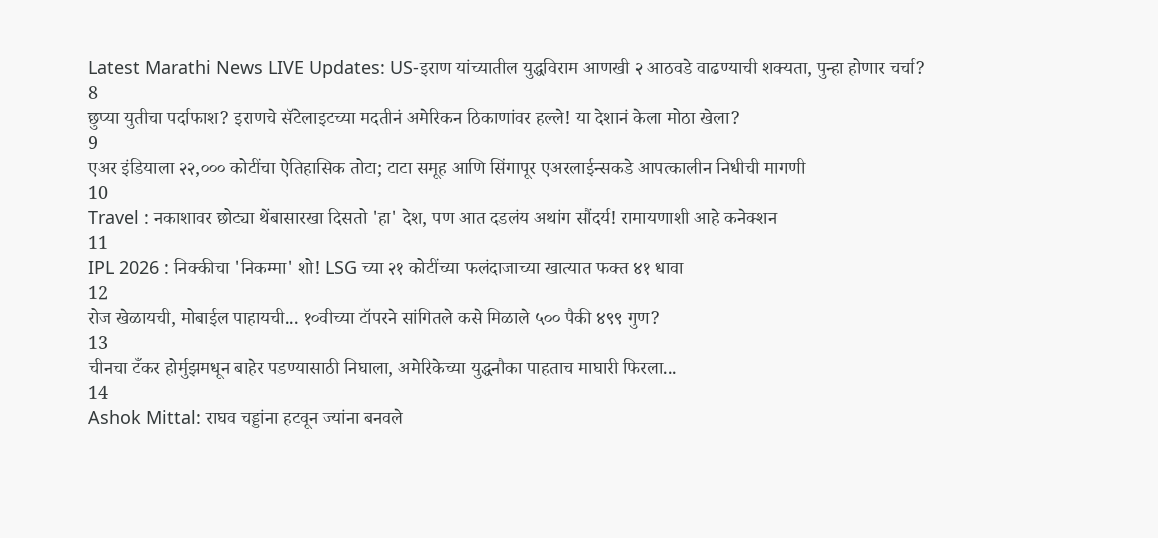Latest Marathi News LIVE Updates: US-इराण यांच्यातील युद्धविराम आणखी २ आठवडे वाढण्याची शक्यता, पुन्हा होणार चर्चा?
8
छुप्या युतीचा पर्दाफाश? इराणचे सॅटेलाइटच्या मदतीनं अमेरिकन ठिकाणांवर हल्ले! या देशानं केला मोठा खेला?
9
एअर इंडियाला २२,००० कोटींचा ऐतिहासिक तोटा; टाटा समूह आणि सिंगापूर एअरलाईन्सकडे आपत्कालीन निधीची मागणी
10
Travel : नकाशावर छोट्या थेंबासारखा दिसतो 'हा' देश, पण आत दडलंय अथांग सौंदर्य! रामायणाशी आहे कनेक्शन
11
IPL 2026 : निक्कीचा 'निकम्मा' शो! LSG च्या २१ कोटींच्या फलंदाजाच्या खात्यात फक्त ४१ धावा
12
रोज खेळायची, मोबाईल पाहायची... १०वीच्या टॉपरने सांगितले कसे मिळाले ५०० पैकी ४९९ गुण?
13
चीनचा टँकर होर्मुझमधून बाहेर पडण्यासाठी निघाला, अमेरिकेच्या युद्धनौका पाहताच माघारी फिरला...
14
Ashok Mittal: राघव चड्डांना हटवून ज्यांना बनवले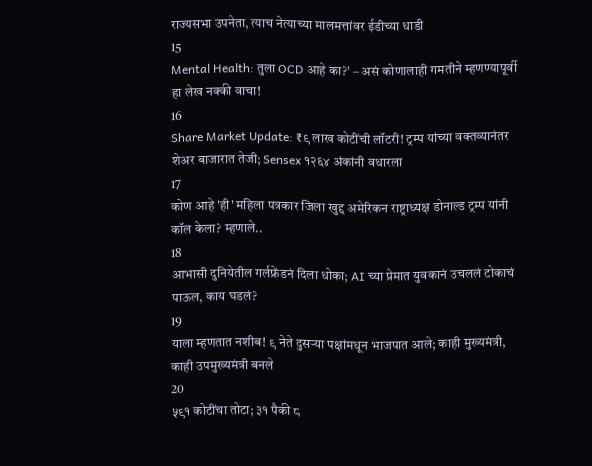राज्यसभा उपनेता, त्याच नेत्याच्या मालमत्तांवर ईडीच्या धाडी
15
Mental Health: तुला OCD आहे का?' – असं कोणालाही गमतीने म्हणण्यापूर्वी हा लेख नक्की वाचा!
16
Share Market Update: ₹९ लाख कोटींची लॉटरी! ट्रम्प यांच्या वक्तव्यानंतर शेअर बाजारात तेजी; Sensex १२६४ अंकांनी वधारला
17
कोण आहे 'ही' महिला पत्रकार जिला खुद्द अमेरिकन राष्ट्राध्यक्ष डोनाल्ड ट्रम्प यांनी कॉल केला? म्हणाले..
18
आभासी दुनियेतील गर्लफ्रेंडनं दिला धोका; AI च्या प्रेमात युवकानं उचललं टोकाचं पाऊल, काय घडलं?
19
याला म्हणतात नशीब! ९ नेते दुसऱ्या पक्षांमधून भाजपात आले; काही मुख्यमंत्री, काही उपमुख्यमंत्री बनले
20
५९१ कोटींचा तोटा; ३१ पैकी ८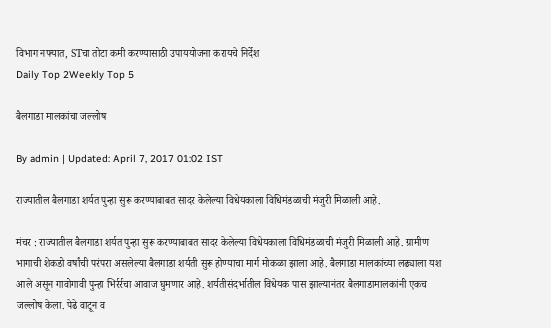विभाग नफ्यात, STचा तोटा कमी करण्यासाठी उपाययोजना करायचे निर्देश
Daily Top 2Weekly Top 5

बैलगाडा मालकांचा जल्लोष

By admin | Updated: April 7, 2017 01:02 IST

राज्यातील बैलगाडा शर्यत पुन्हा सुरू करण्याबाबत सादर केलेल्या विधेयकाला विधिमंडळाची मंजुरी मिळाली आहे.

मंचर : राज्यातील बैलगाडा शर्यत पुन्हा सुरू करण्याबाबत सादर केलेल्या विधेयकाला विधिमंडळाची मंजुरी मिळाली आहे. ग्रामीण भागाची शेकडो वर्षांची परंपरा असलेल्या बैलगाडा शर्यती सुरू होण्याचा मार्ग मोकळा झाला आहे. बैलगाडा मालकांच्या लढ्याला यश आले असून गावोगावी पुन्हा भिर्रर्रचा आवाज घुमणार आहे. शर्यतीसंदर्भातील विधेयक पास झाल्यानंतर बैलगाडामालकांनी एकच जल्लोष केला. पेढे वाटून व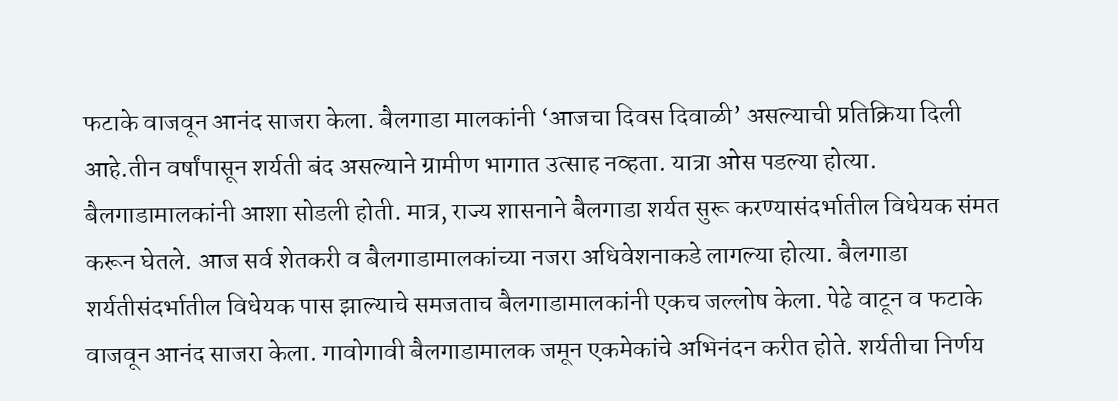फटाके वाजवून आनंद साजरा केला. बैलगाडा मालकांनी ‘आजचा दिवस दिवाळी’ असल्याची प्रतिक्रिया दिली आहे.तीन वर्षांपासून शर्यती बंद असल्याने ग्रामीण भागात उत्साह नव्हता. यात्रा ओस पडल्या होत्या. बैलगाडामालकांनी आशा सोडली होती. मात्र, राज्य शासनाने बैलगाडा शर्यत सुरू करण्यासंदर्भातील विधेयक संमत करून घेतले. आज सर्व शेतकरी व बैलगाडामालकांच्या नजरा अधिवेशनाकडे लागल्या होत्या. बैलगाडा शर्यतीसंदर्भातील विधेयक पास झाल्याचे समजताच बैलगाडामालकांनी एकच जल्लोष केला. पेढे वाटून व फटाके वाजवून आनंद साजरा केला. गावोगावी बैलगाडामालक जमून एकमेकांचे अभिनंदन करीत होते. शर्यतीचा निर्णय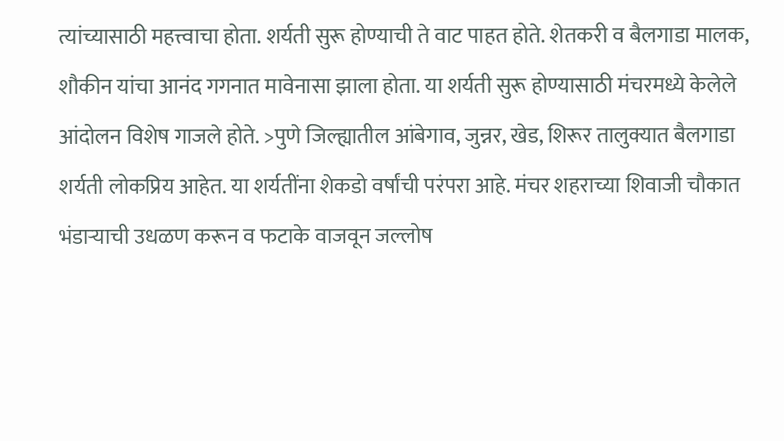त्यांच्यासाठी महत्त्वाचा होता. शर्यती सुरू होण्याची ते वाट पाहत होते. शेतकरी व बैलगाडा मालक, शौकीन यांचा आनंद गगनात मावेनासा झाला होता. या शर्यती सुरू होण्यासाठी मंचरमध्ये केलेले आंदोलन विशेष गाजले होते. >पुणे जिल्ह्यातील आंबेगाव, जुन्नर, खेड, शिरूर तालुक्यात बैलगाडा शर्यती लोकप्रिय आहेत. या शर्यतींना शेकडो वर्षांची परंपरा आहे. मंचर शहराच्या शिवाजी चौकात भंडाऱ्याची उधळण करून व फटाके वाजवून जल्लोष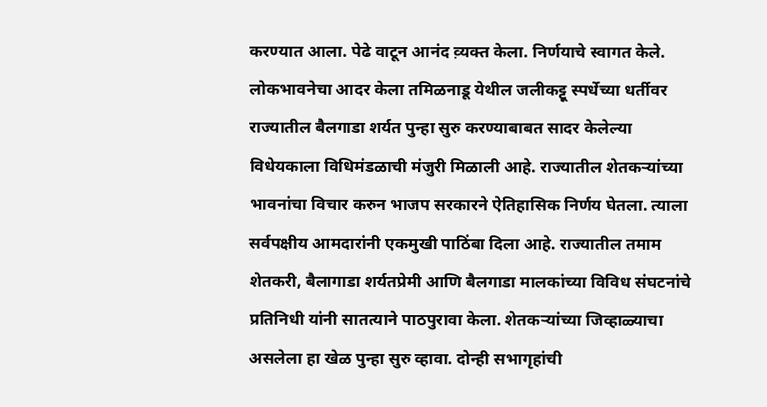करण्यात आला. पेढे वाटून आनंद व़्यक्त केला. निर्णयाचे स्वागत केले. लोकभावनेचा आदर केला तमिळनाडू येथील जलीकट्टू स्पर्धेच्या धर्तीवर राज्यातील बैलगाडा शर्यत पुन्हा सुरु करण्याबाबत सादर केलेल्या विधेयकाला विधिमंडळाची मंजुरी मिळाली आहे. राज्यातील शेतकऱ्यांच्या भावनांचा विचार करुन भाजप सरकारने ऐतिहासिक निर्णय घेतला. त्याला सर्वपक्षीय आमदारांनी एकमुखी पाठिंबा दिला आहे. राज्यातील तमाम शेतकरी, बैलागाडा शर्यतप्रेमी आणि बैलगाडा मालकांच्या विविध संघटनांचे प्रतिनिधी यांनी सातत्याने पाठपुरावा केला. शेतकऱ्यांच्या जिव्हाळ्याचा असलेला हा खेळ पुन्हा सुरु व्हावा. दोन्ही सभागृहांची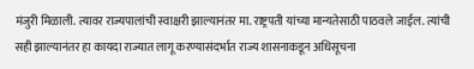मंजुरी मिळाली. त्यावर राज्यपालांची स्वाक्षरी झाल्यानंतर मा. राष्ट्रपती यांच्या मान्यतेसाठी पाठवले जाईल. त्यांची सही झाल्यानंतर हा कायदा राज्यात लागू करण्यासंदर्भात राज्य शासनाकडून अधिसूचना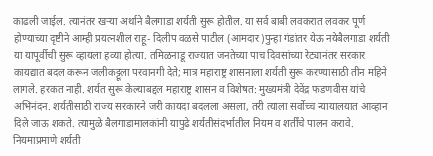काढली जाईल. त्यानंतर खऱ्या अर्थाने बैलगाडा शर्यती सुरू होतील. या सर्व बाबी लवकरात लवकर पूर्ण होण्याच्या दृष्टीने आम्ही प्रयत्नशील राहू- दिलीप वळसे पाटील (आमदार)पुन्हा गंडांतर येऊ नयेबैलगाडा शर्यती या यापूर्वीची सुरू व्हायला हव्या होत्या. तमिळनाडू राज्यात जनतेच्या पाच दिवसांच्या रेट्यानंतर सरकार कायद्यात बदल करून जलीकट्टूला परवानगी देते; मात्र महाराष्ट्र शासनाला शर्यती सुरू करण्यासाठी तीन महिने लागले. हरकत नाही. शर्यत सुरू केल्याबद्दल महाराष्ट्र शासन व विशेषत: मुख्यमंत्री देवेंद्र फडणवीस यांचे अभिनंदन. शर्यतीसाठी राज्य सरकारने जरी कायदा बदलला असला, तरी त्याला सर्वोच्च न्यायालयात आव्हान दिले जाऊ शकते. त्यामुळे बैलगाडामालकांनी यापुढे शर्यतीसंदर्भातील नियम व शर्तींचे पालन करावे. नियमाप्रमाणे शर्यती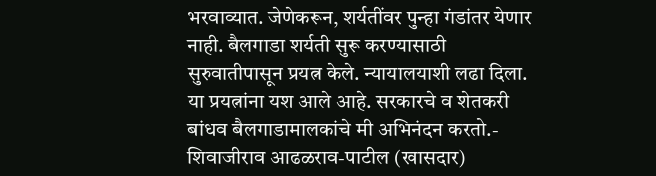भरवाव्यात. जेणेकरून, शर्यतींवर पुन्हा गंडांतर येणार नाही. बैलगाडा शर्यती सुरू करण्यासाठी सुरुवातीपासून प्रयत्न केले. न्यायालयाशी लढा दिला. या प्रयत्नांना यश आले आहे. सरकारचे व शेतकरी बांधव बैलगाडामालकांचे मी अभिनंदन करतो.- शिवाजीराव आढळराव-पाटील (खासदार)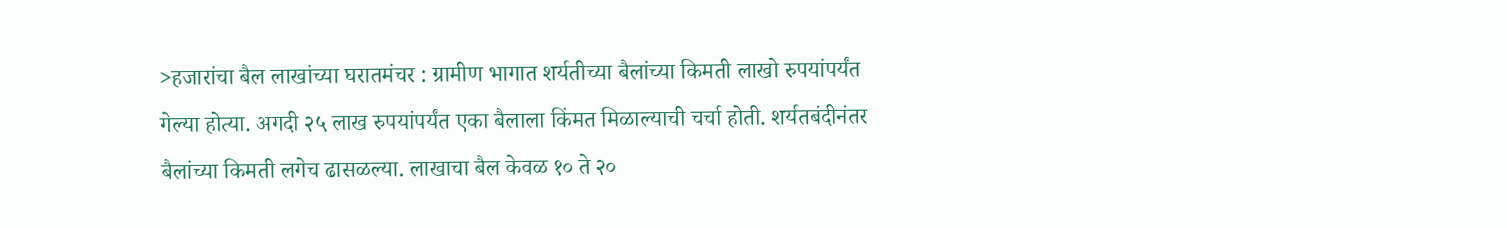>हजारांचा बैल लाखांच्या घरातमंचर : ग्रामीण भागात शर्यतीच्या बैलांच्या किमती लाखो रुपयांपर्यंत गेल्या होत्या. अगदी २५ लाख रुपयांपर्यंत एका बैलाला किंमत मिळाल्याची चर्चा होती. शर्यतबंदीनंतर बैलांच्या किमती लगेच ढासळल्या. लाखाचा बैल केवळ १० ते २०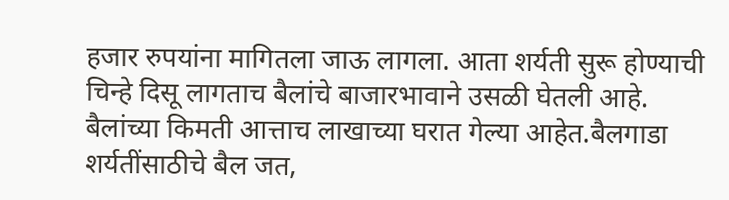हजार रुपयांना मागितला जाऊ लागला. आता शर्यती सुरू होण्याची चिन्हे दिसू लागताच बैलांचे बाजारभावाने उसळी घेतली आहे. बैलांच्या किमती आत्ताच लाखाच्या घरात गेल्या आहेत.बैलगाडा शर्यतींसाठीचे बैल जत,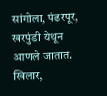सांगोला, पंढरपूर, खरपुंडी येथून आणले जातात. खिलार,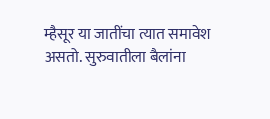म्हैसूर या जातींचा त्यात समावेश असतो. सुरुवातीला बैलांना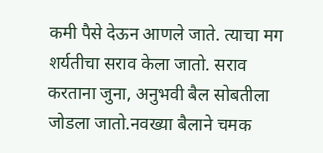कमी पैसे देऊन आणले जाते. त्याचा मग शर्यतीचा सराव केला जातो. सराव करताना जुना, अनुभवी बैल सोबतीला जोडला जातो.नवख्या बैलाने चमक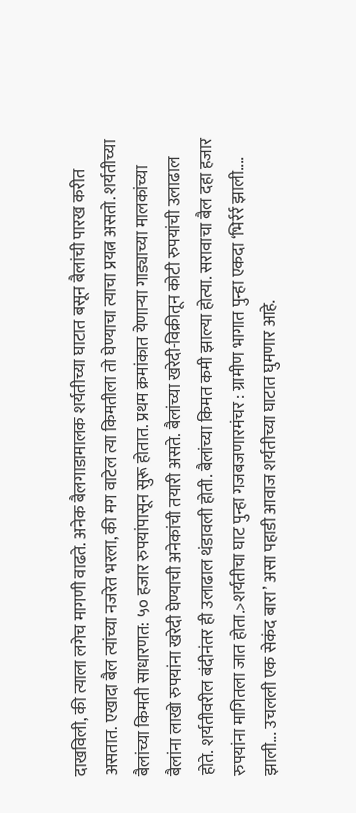दाखविली, की त्याला लगेच मागणी वाढते. अनेक बैलगाडामालक शर्यतीच्या घाटात बसून बैलांची पारख करीत असतात. एखादा बैल त्यांच्या नजरेत भरला, की मग वाटेल त्या किमतीला तो घेण्याचा त्याचा प्रयत्न असतो. शर्यतीच्या बैलांच्या किमती साधारणत: ५० हजार रुपयांपासून सुरू होतात. प्रथम क्रमांकात येणाऱ्या गाड्याच्या मालकांच्या बैलांना लाखो रुपयांना खरेदी घेण्याची अनेकांची तयारी असते. बैलांच्या खरेदी-विक्रीतून कोटी रुपयांची उलाढाल होते. शर्यतीवरील बंदीनंतर ही उलाढाल थंडावली होती. बैलांच्या किमत कमी झाल्या होत्या. सरावाचा बैल दहा हजार रुपयांना मागितला जात होता.>शर्यतीचा घाट पुन्हा गजबजणारमंचर : ग्रामीण भागात पुन्हा एकदा ‘भिर्रर्र झाली.... झाली... उचलली एक सेकंद बारा’ असा पहाडी आवाज शर्यतीच्या घाटात घुमणार आहे.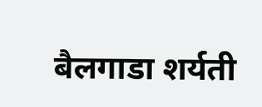बैलगाडा शर्यती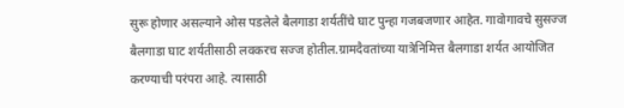सुरू होणार असल्याने ओस पडलेले बैलगाडा शर्यतींचे घाट पुन्हा गजबजणार आहेत. गावोगावचे सुसज्ज बैलगाडा घाट शर्यतीसाठी लवकरच सज्ज होतील.ग्रामदैवतांच्या यात्रेनिमित्त बैलगाडा शर्यत आयोजित करण्याची परंपरा आहे. त्यासाठी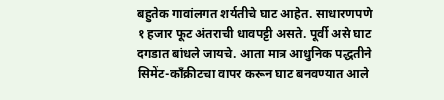बहुतेक गावांलगत शर्यतीचे घाट आहेत. साधारणपणे १ हजार फूट अंतराची धावपट्टी असते. पूर्वी असे घाट दगडात बांधले जायचे. आता मात्र आधुनिक पद्धतीने सिमेंट-काँक्रीटचा वापर करून घाट बनवण्यात आले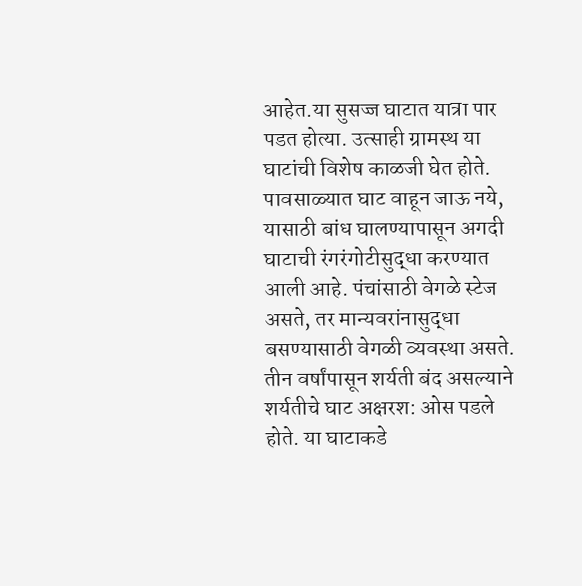आहेत.या सुसज्ज घाटात यात्रा पार पडत होत्या. उत्साही ग्रामस्थ या घाटांची विशेष काळजी घेत होते. पावसाळ्यात घाट वाहून जाऊ नये, यासाठी बांध घालण्यापासून अगदी घाटाची रंगरंगोटीसुद्धा करण्यात आली आहे. पंचांसाठी वेगळे स्टेज असते, तर मान्यवरांनासुद्धा बसण्यासाठी वेगळी व्यवस्था असते. तीन वर्षांपासून शर्यती बंद असल्याने शर्यतीचे घाट अक्षरश: ओस पडले होते. या घाटाकडे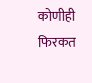कोणीही फिरकत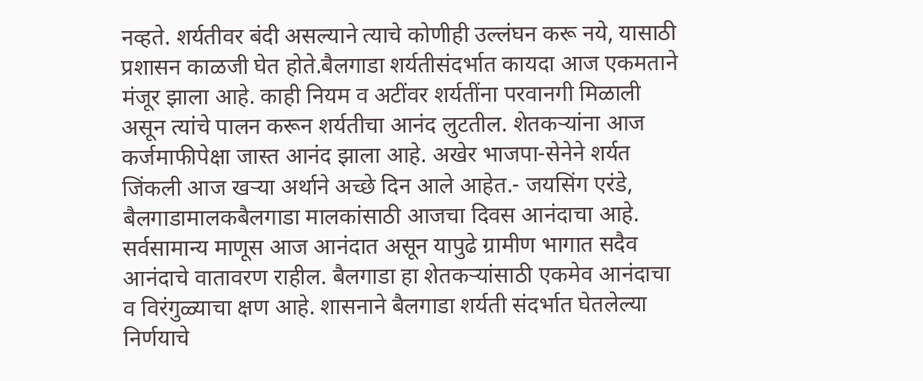नव्हते. शर्यतीवर बंदी असल्याने त्याचे कोणीही उल्लंघन करू नये, यासाठी प्रशासन काळजी घेत होते.बैलगाडा शर्यतीसंदर्भात कायदा आज एकमताने मंजूर झाला आहे. काही नियम व अटींवर शर्यतींना परवानगी मिळाली असून त्यांचे पालन करून शर्यतीचा आनंद लुटतील. शेतकऱ्यांना आज कर्जमाफीपेक्षा जास्त आनंद झाला आहे. अखेर भाजपा-सेनेने शर्यत जिंकली आज खऱ्या अर्थाने अच्छे दिन आले आहेत.- जयसिंग एरंडे, बैलगाडामालकबैलगाडा मालकांसाठी आजचा दिवस आनंदाचा आहे. सर्वसामान्य माणूस आज आनंदात असून यापुढे ग्रामीण भागात सदैव आनंदाचे वातावरण राहील. बैलगाडा हा शेतकऱ्यांसाठी एकमेव आनंदाचा व विरंगुळ्याचा क्षण आहे. शासनाने बैलगाडा शर्यती संदर्भात घेतलेल्या निर्णयाचे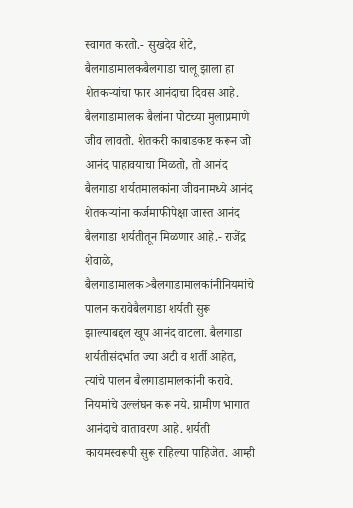स्वागत करतो.- सुखदेव शेटे, बैलगाडामालकबैलगाडा चालू झाला हा शेतकऱ्यांचा फार आनंदाचा दिवस आहे. बैलगाडामालक बैलांना पोटच्या मुलाप्रमाणे जीव लावतो. शेतकरी काबाडकष्ट करून जो आनंद पाहावयाचा मिळतो, तो आनंद बैलगाडा शर्यतमालकांना जीवनामध्ये आनंद शेतकऱ्यांना कर्जमाफीपेक्षा जास्त आनंद बैलगाडा शर्यतीतून मिळणार आहे.- राजेंद्र शेवाळे, बैलगाडामालक>बैलगाडामालकांनीनियमांचे पालन करावेबैलगाडा शर्यती सुरू झाल्याबद्दल खूप आनंद वाटला. बैलगाडा शर्यतीसंदर्भात ज्या अटी व शर्ती आहेत, त्यांचे पालन बैलगाडामालकांनी करावे. नियमांचे उल्लंघन करू नये. ग्रामीण भागात आनंदाचे वातावरण आहे. शर्यती कायमस्वरूपी सुरू राहिल्या पाहिजेत. आम्ही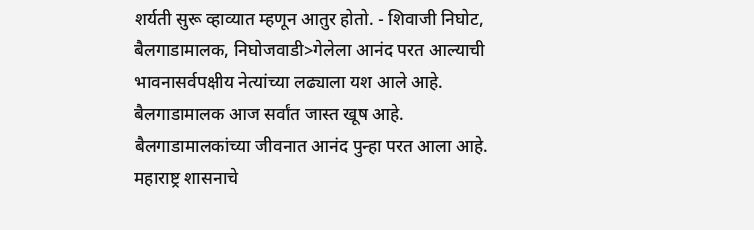शर्यती सुरू व्हाव्यात म्हणून आतुर होतो. - शिवाजी निघोट, बैलगाडामालक, निघोजवाडी>गेलेला आनंद परत आल्याची भावनासर्वपक्षीय नेत्यांच्या लढ्याला यश आले आहे. बैलगाडामालक आज सर्वांत जास्त खूष आहे. बैलगाडामालकांच्या जीवनात आनंद पुन्हा परत आला आहे. महाराष्ट्र शासनाचे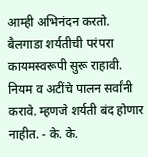आम्ही अभिनंदन करतो. बैलगाडा शर्यतीची परंपरा कायमस्वरूपी सुरू राहावी. नियम व अटींचे पालन सर्वांनी करावे. म्हणजे शर्यती बंद होणार नाहीत. - के. के.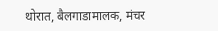थोरात, बैलगाडामालक, मंचर